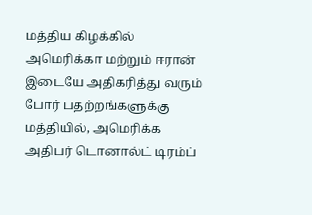மத்திய கிழக்கில் அமெரிக்கா மற்றும் ஈரான் இடையே அதிகரித்து வரும் போர் பதற்றங்களுக்கு மத்தியில், அமெரிக்க அதிபர் டொனால்ட் டிரம்ப்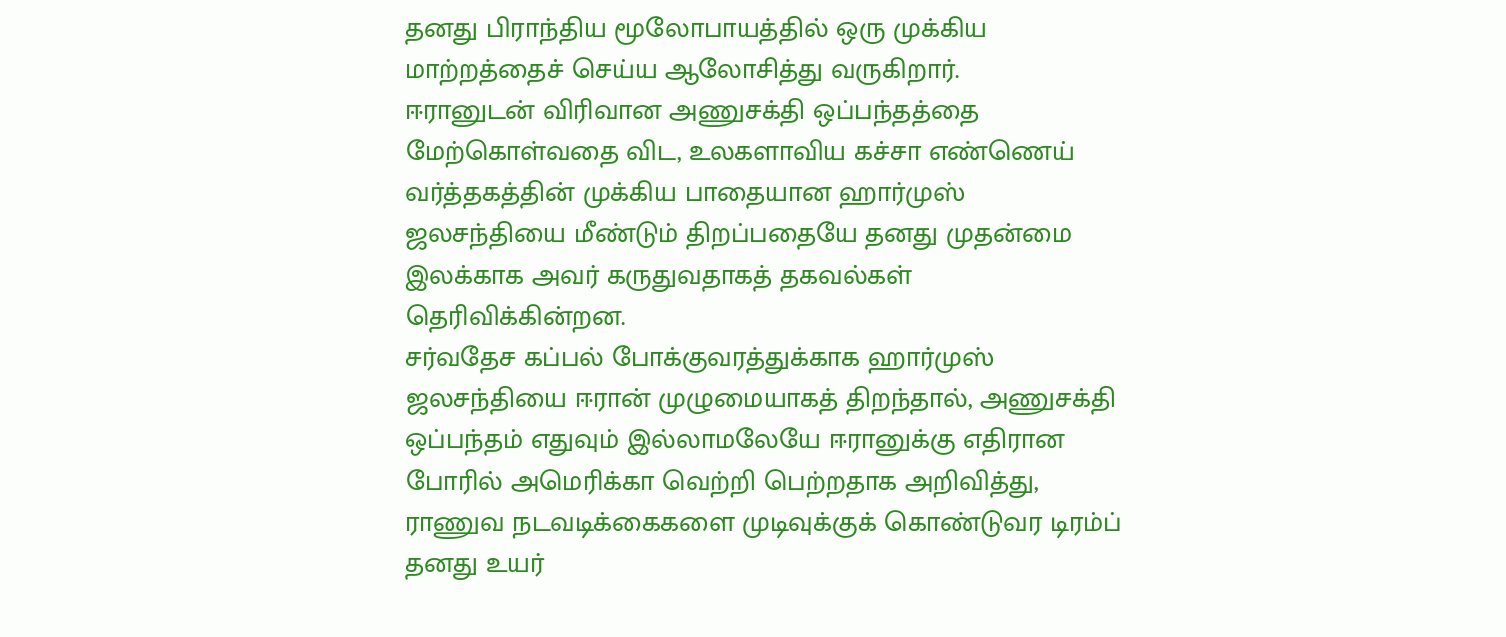தனது பிராந்திய மூலோபாயத்தில் ஒரு முக்கிய மாற்றத்தைச் செய்ய ஆலோசித்து வருகிறார்.
ஈரானுடன் விரிவான அணுசக்தி ஒப்பந்தத்தை மேற்கொள்வதை விட, உலகளாவிய கச்சா எண்ணெய் வர்த்தகத்தின் முக்கிய பாதையான ஹார்முஸ் ஜலசந்தியை மீண்டும் திறப்பதையே தனது முதன்மை இலக்காக அவர் கருதுவதாகத் தகவல்கள் தெரிவிக்கின்றன.
சர்வதேச கப்பல் போக்குவரத்துக்காக ஹார்முஸ் ஜலசந்தியை ஈரான் முழுமையாகத் திறந்தால், அணுசக்தி ஒப்பந்தம் எதுவும் இல்லாமலேயே ஈரானுக்கு எதிரான போரில் அமெரிக்கா வெற்றி பெற்றதாக அறிவித்து, ராணுவ நடவடிக்கைகளை முடிவுக்குக் கொண்டுவர டிரம்ப் தனது உயர்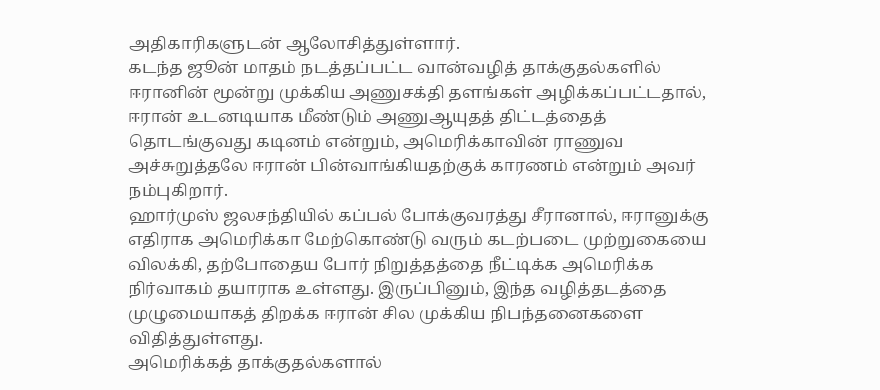அதிகாரிகளுடன் ஆலோசித்துள்ளார்.
கடந்த ஜூன் மாதம் நடத்தப்பட்ட வான்வழித் தாக்குதல்களில் ஈரானின் மூன்று முக்கிய அணுசக்தி தளங்கள் அழிக்கப்பட்டதால், ஈரான் உடனடியாக மீண்டும் அணுஆயுதத் திட்டத்தைத் தொடங்குவது கடினம் என்றும், அமெரிக்காவின் ராணுவ அச்சுறுத்தலே ஈரான் பின்வாங்கியதற்குக் காரணம் என்றும் அவர் நம்புகிறார்.
ஹார்முஸ் ஜலசந்தியில் கப்பல் போக்குவரத்து சீரானால், ஈரானுக்கு எதிராக அமெரிக்கா மேற்கொண்டு வரும் கடற்படை முற்றுகையை விலக்கி, தற்போதைய போர் நிறுத்தத்தை நீட்டிக்க அமெரிக்க நிர்வாகம் தயாராக உள்ளது. இருப்பினும், இந்த வழித்தடத்தை முழுமையாகத் திறக்க ஈரான் சில முக்கிய நிபந்தனைகளை விதித்துள்ளது.
அமெரிக்கத் தாக்குதல்களால்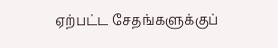ஏற்பட்ட சேதங்களுக்குப்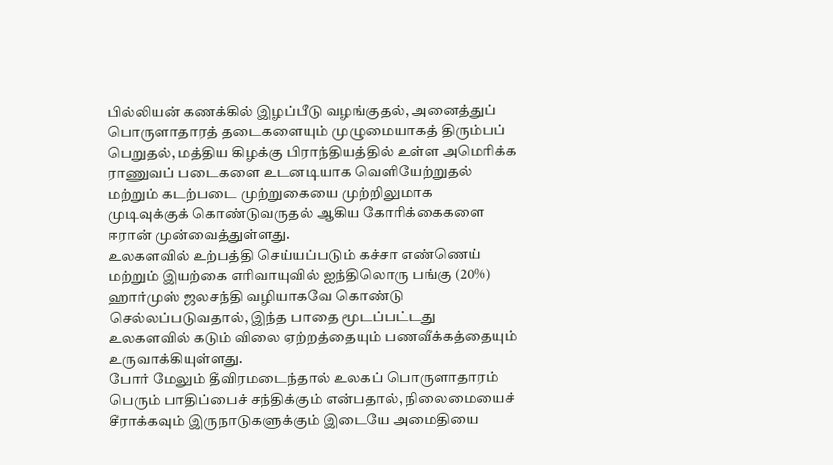பில்லியன் கணக்கில் இழப்பீடு வழங்குதல், அனைத்துப் பொருளாதாரத் தடைகளையும் முழுமையாகத் திரும்பப் பெறுதல், மத்திய கிழக்கு பிராந்தியத்தில் உள்ள அமெரிக்க ராணுவப் படைகளை உடனடியாக வெளியேற்றுதல் மற்றும் கடற்படை முற்றுகையை முற்றிலுமாக முடிவுக்குக் கொண்டுவருதல் ஆகிய கோரிக்கைகளை ஈரான் முன்வைத்துள்ளது.
உலகளவில் உற்பத்தி செய்யப்படும் கச்சா எண்ணெய் மற்றும் இயற்கை எரிவாயுவில் ஐந்திலொரு பங்கு (20%) ஹார்முஸ் ஜலசந்தி வழியாகவே கொண்டு செல்லப்படுவதால், இந்த பாதை மூடப்பட்டது உலகளவில் கடும் விலை ஏற்றத்தையும் பணவீக்கத்தையும் உருவாக்கியுள்ளது.
போர் மேலும் தீவிரமடைந்தால் உலகப் பொருளாதாரம் பெரும் பாதிப்பைச் சந்திக்கும் என்பதால், நிலைமையைச் சீராக்கவும் இருநாடுகளுக்கும் இடையே அமைதியை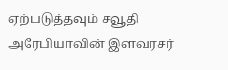ஏற்படுத்தவும் சவூதி அரேபியாவின் இளவரசர்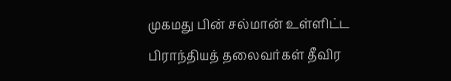முகமது பின் சல்மான் உள்ளிட்ட பிராந்தியத் தலைவர்கள் தீவிர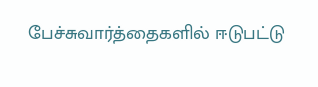பேச்சுவார்த்தைகளில் ஈடுபட்டு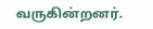வருகின்றனர்.